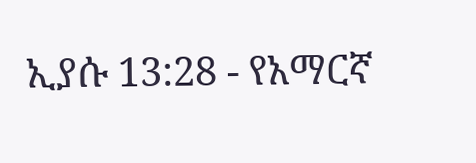ኢያሱ 13:28 - የአማርኛ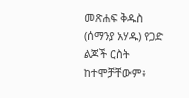መጽሐፍ ቅዱስ (ሰማንያ አሃዱ) የጋድ ልጆች ርስት ከተሞቻቸውም፥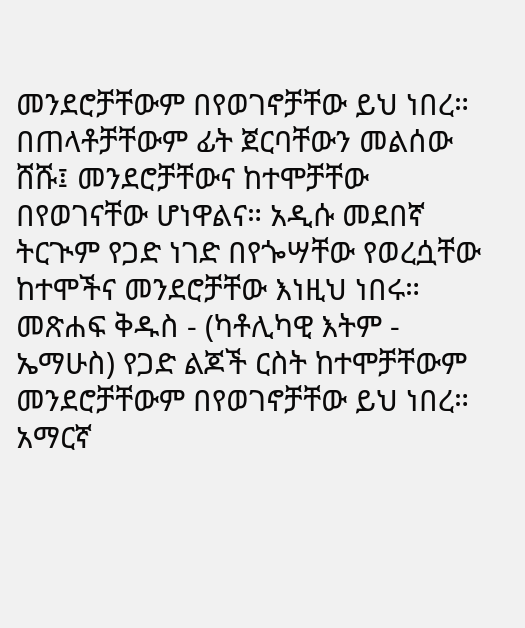መንደሮቻቸውም በየወገኖቻቸው ይህ ነበረ። በጠላቶቻቸውም ፊት ጀርባቸውን መልሰው ሸሹ፤ መንደሮቻቸውና ከተሞቻቸው በየወገናቸው ሆነዋልና። አዲሱ መደበኛ ትርጒም የጋድ ነገድ በየጐሣቸው የወረሷቸው ከተሞችና መንደሮቻቸው እነዚህ ነበሩ። መጽሐፍ ቅዱስ - (ካቶሊካዊ እትም - ኤማሁስ) የጋድ ልጆች ርስት ከተሞቻቸውም መንደሮቻቸውም በየወገኖቻቸው ይህ ነበረ። አማርኛ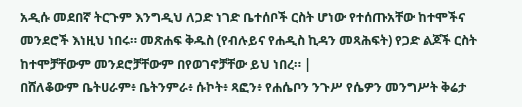አዲሱ መደበኛ ትርጉም እንግዲህ ለጋድ ነገድ ቤተሰቦች ርስት ሆነው የተሰጡአቸው ከተሞችና መንደሮች እነዚህ ነበሩ። መጽሐፍ ቅዱስ (የብሉይና የሐዲስ ኪዳን መጻሕፍት) የጋድ ልጆች ርስት ከተሞቻቸውም መንደሮቻቸውም በየወገኖቻቸው ይህ ነበረ። |
በሸለቆውም ቤትሀራም፥ ቤትንምራ፥ ሱኮት፥ ጻፎን፥ የሐሴቦን ንጉሥ የሴዎን መንግሥት ቅሬታ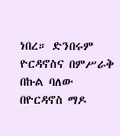ነበረ። ድንበሩም ዮርዳኖስና በምሥራቅ በኩል ባለው በዮርዳኖስ ማዶ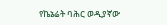የኬኔሬት ባሕር ወዲያኛው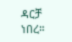ዳርቻ ነበረ።